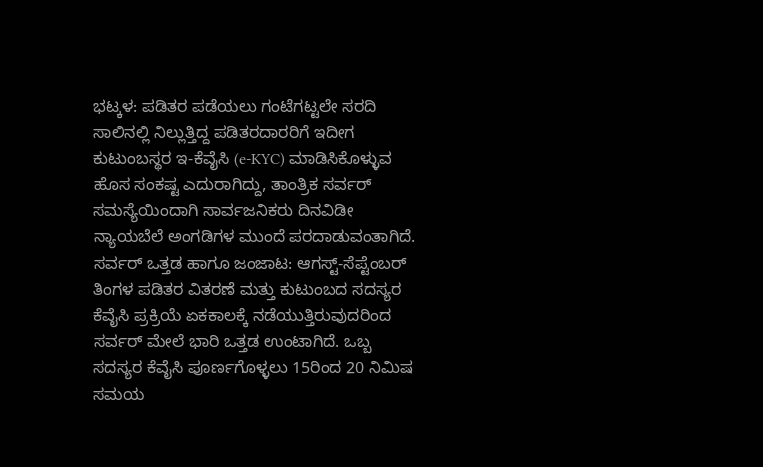ಭಟ್ಕಳ: ಪಡಿತರ ಪಡೆಯಲು ಗಂಟೆಗಟ್ಟಲೇ ಸರದಿ ಸಾಲಿನಲ್ಲಿ ನಿಲ್ಲುತ್ತಿದ್ದ ಪಡಿತರದಾರರಿಗೆ ಇದೀಗ ಕುಟುಂಬಸ್ಥರ ಇ-ಕೆವೈಸಿ (e-KYC) ಮಾಡಿಸಿಕೊಳ್ಳುವ ಹೊಸ ಸಂಕಷ್ಟ ಎದುರಾಗಿದ್ದು, ತಾಂತ್ರಿಕ ಸರ್ವರ್ ಸಮಸ್ಯೆಯಿಂದಾಗಿ ಸಾರ್ವಜನಿಕರು ದಿನವಿಡೀ ನ್ಯಾಯಬೆಲೆ ಅಂಗಡಿಗಳ ಮುಂದೆ ಪರದಾಡುವಂತಾಗಿದೆ.
ಸರ್ವರ್ ಒತ್ತಡ ಹಾಗೂ ಜಂಜಾಟ: ಆಗಸ್ಟ್-ಸೆಪ್ಟೆಂಬರ್ ತಿಂಗಳ ಪಡಿತರ ವಿತರಣೆ ಮತ್ತು ಕುಟುಂಬದ ಸದಸ್ಯರ ಕೆವೈಸಿ ಪ್ರಕ್ರಿಯೆ ಏಕಕಾಲಕ್ಕೆ ನಡೆಯುತ್ತಿರುವುದರಿಂದ ಸರ್ವರ್ ಮೇಲೆ ಭಾರಿ ಒತ್ತಡ ಉಂಟಾಗಿದೆ. ಒಬ್ಬ ಸದಸ್ಯರ ಕೆವೈಸಿ ಪೂರ್ಣಗೊಳ್ಳಲು 15ರಿಂದ 20 ನಿಮಿಷ ಸಮಯ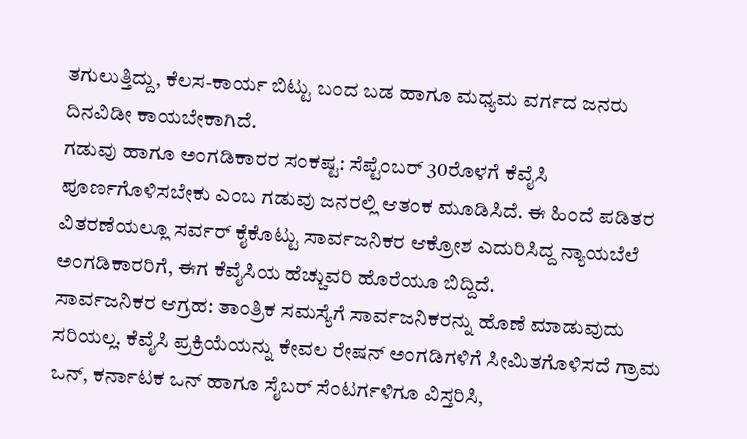ತಗುಲುತ್ತಿದ್ದು, ಕೆಲಸ-ಕಾರ್ಯ ಬಿಟ್ಟು ಬಂದ ಬಡ ಹಾಗೂ ಮಧ್ಯಮ ವರ್ಗದ ಜನರು ದಿನವಿಡೀ ಕಾಯಬೇಕಾಗಿದೆ.
ಗಡುವು ಹಾಗೂ ಅಂಗಡಿಕಾರರ ಸಂಕಷ್ಟ: ಸೆಪ್ಟೆಂಬರ್ 30ರೊಳಗೆ ಕೆವೈಸಿ ಪೂರ್ಣಗೊಳಿಸಬೇಕು ಎಂಬ ಗಡುವು ಜನರಲ್ಲಿ ಆತಂಕ ಮೂಡಿಸಿದೆ. ಈ ಹಿಂದೆ ಪಡಿತರ ವಿತರಣೆಯಲ್ಲೂ ಸರ್ವರ್ ಕೈಕೊಟ್ಟು ಸಾರ್ವಜನಿಕರ ಆಕ್ರೋಶ ಎದುರಿಸಿದ್ದ ನ್ಯಾಯಬೆಲೆ ಅಂಗಡಿಕಾರರಿಗೆ, ಈಗ ಕೆವೈಸಿಯ ಹೆಚ್ಚುವರಿ ಹೊರೆಯೂ ಬಿದ್ದಿದೆ.
ಸಾರ್ವಜನಿಕರ ಆಗ್ರಹ: ತಾಂತ್ರಿಕ ಸಮಸ್ಯೆಗೆ ಸಾರ್ವಜನಿಕರನ್ನು ಹೊಣೆ ಮಾಡುವುದು ಸರಿಯಲ್ಲ. ಕೆವೈಸಿ ಪ್ರಕ್ರಿಯೆಯನ್ನು ಕೇವಲ ರೇಷನ್ ಅಂಗಡಿಗಳಿಗೆ ಸೀಮಿತಗೊಳಿಸದೆ ಗ್ರಾಮ ಒನ್, ಕರ್ನಾಟಕ ಒನ್ ಹಾಗೂ ಸೈಬರ್ ಸೆಂಟರ್ಗಳಿಗೂ ವಿಸ್ತರಿಸಿ,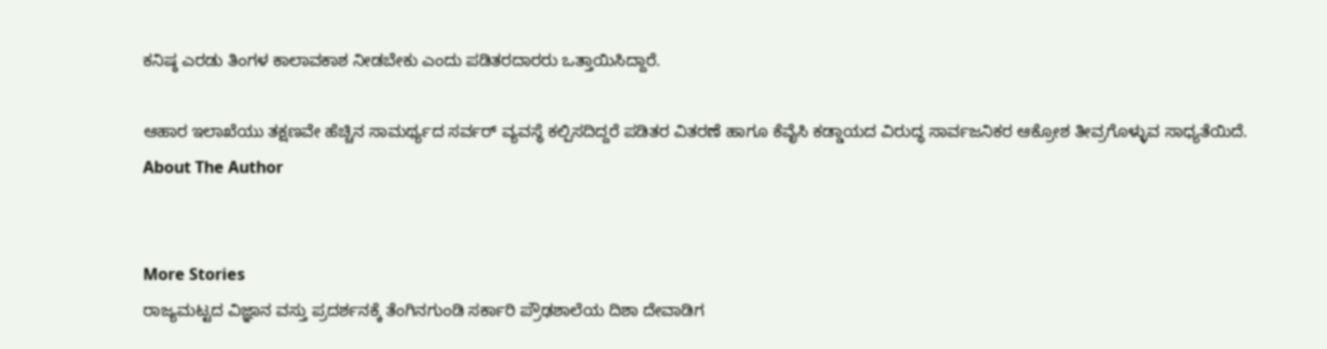ಕನಿಷ್ಠ ಎರಡು ತಿಂಗಳ ಕಾಲಾವಕಾಶ ನೀಡಬೇಕು ಎಂದು ಪಡಿತರದಾರರು ಒತ್ತಾಯಿಸಿದ್ದಾರೆ.

ಆಹಾರ ಇಲಾಖೆಯು ತಕ್ಷಣವೇ ಹೆಚ್ಚಿನ ಸಾಮರ್ಥ್ಯದ ಸರ್ವರ್ ವ್ಯವಸ್ಥೆ ಕಲ್ಪಿಸದಿದ್ದರೆ ಪಡಿತರ ವಿತರಣೆ ಹಾಗೂ ಕೆವೈಸಿ ಕಡ್ಡಾಯದ ವಿರುದ್ಧ ಸಾರ್ವಜನಿಕರ ಆಕ್ರೋಶ ತೀವ್ರಗೊಳ್ಳುವ ಸಾಧ್ಯತೆಯಿದೆ.
About The Author


More Stories
ರಾಜ್ಯಮಟ್ಟದ ವಿಜ್ಞಾನ ವಸ್ತು ಪ್ರದರ್ಶನಕ್ಕೆ ತೆಂಗಿನಗುಂಡಿ ಸರ್ಕಾರಿ ಪ್ರೌಢಶಾಲೆಯ ದಿಶಾ ದೇವಾಡಿಗ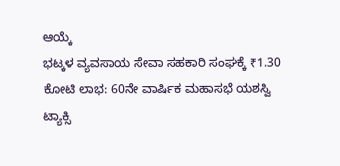ಆಯ್ಕೆ
ಭಟ್ಕಳ ವ್ಯವಸಾಯ ಸೇವಾ ಸಹಕಾರಿ ಸಂಘಕ್ಕೆ ₹1.30 ಕೋಟಿ ಲಾಭ: 60ನೇ ವಾರ್ಷಿಕ ಮಹಾಸಭೆ ಯಶಸ್ವಿ
ಟ್ಯಾಕ್ಸಿ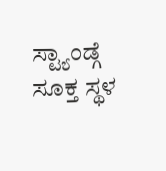ಸ್ಟ್ಯಾಂಡ್ಗೆ ಸೂಕ್ತ ಸ್ಥಳ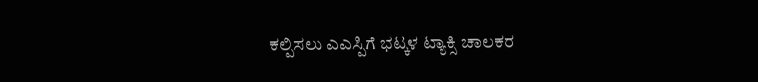ಕಲ್ಪಿಸಲು ಎಎಸ್ಪಿಗೆ ಭಟ್ಕಳ ಟ್ಯಾಕ್ಸಿ ಚಾಲಕರ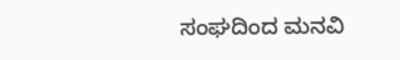ಸಂಘದಿಂದ ಮನವಿ